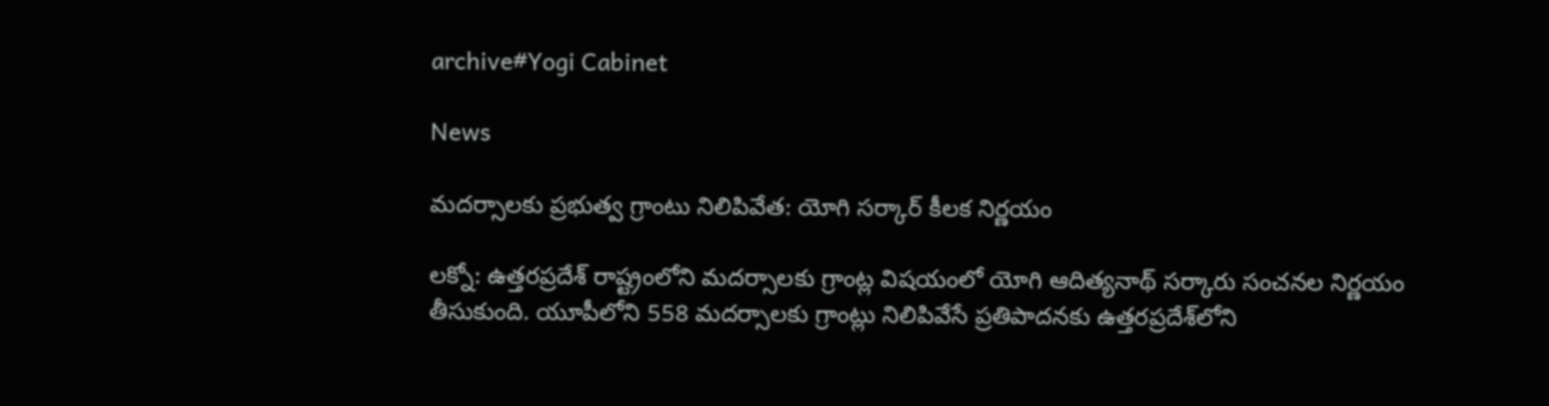archive#Yogi Cabinet

News

మదర్సాలకు ప్రభుత్వ గ్రాంటు నిలిపివేత: యోగి సర్కార్ కీలక నిర్ణయం

ల‌క్నో: ఉత్తరప్రదేశ్ రాష్ట్రంలోని మదర్సాలకు గ్రాంట్ల విషయంలో యోగి ఆదిత్యనాథ్ సర్కారు సంచనల నిర్ణయం తీసుకుంది. యూపీలోని 558 మదర్సాలకు గ్రాంట్లు నిలిపివేసే ప్రతిపాదనకు ఉత్తరప్రదేశ్‌లోని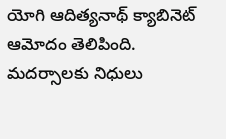యోగి ఆదిత్యనాథ్ క్యాబినెట్ ఆమోదం తెలిపింది. మదర్సాలకు నిధులు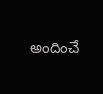అందించే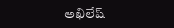అఖిలేష్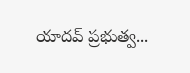యాదవ్ ప్రభుత్వ...